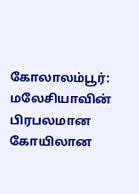கோலாலம்பூர்: மலேசியாவின் பிரபலமான கோயிலான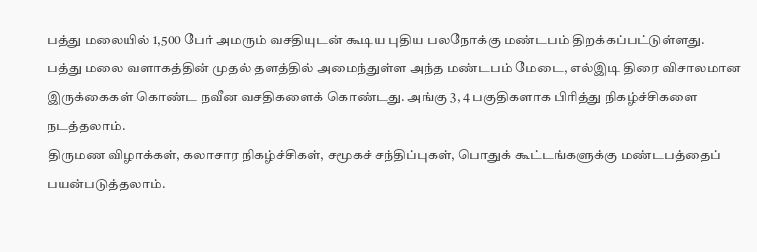பத்து மலையில் 1,500 பேர் அமரும் வசதியுடன் கூடிய புதிய பலநோக்கு மண்டபம் திறக்கப்பட்டுள்ளது.
பத்து மலை வளாகத்தின் முதல் தளத்தில் அமைந்துள்ள அந்த மண்டபம் மேடை, எல்இடி திரை விசாலமான இருக்கைகள் கொண்ட நவீன வசதிகளைக் கொண்டது. அங்கு 3, 4 பகுதிகளாக பிரித்து நிகழ்ச்சிகளை நடத்தலாம்.
திருமண விழாக்கள், கலாசார நிகழ்ச்சிகள், சமூகச் சந்திப்புகள், பொதுக் கூட்டங்களுக்கு மண்டபத்தைப் பயன்படுத்தலாம்.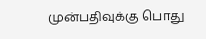முன்பதிவுக்கு பொது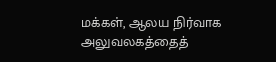மக்கள், ஆலய நிர்வாக அலுவலகத்தைத்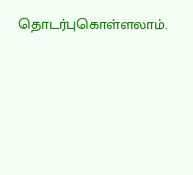தொடர்புகொள்ளலாம்.